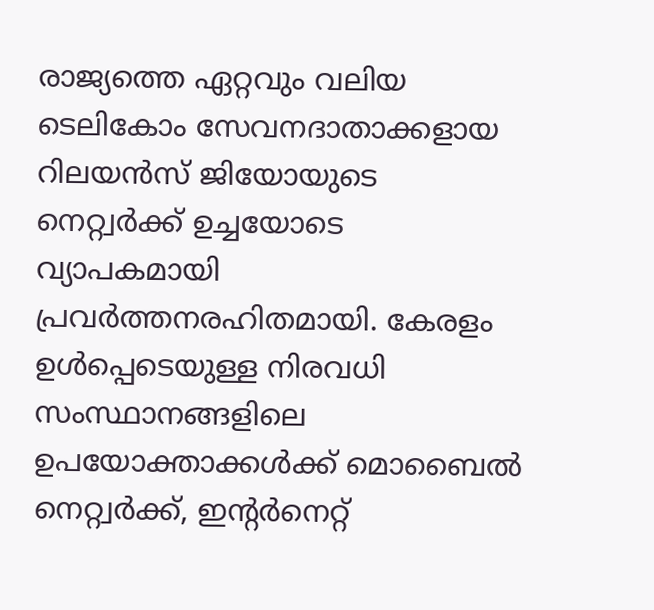രാജ്യത്തെ ഏറ്റവും വലിയ ടെലികോം സേവനദാതാക്കളായ റിലയൻസ് ജിയോയുടെ നെറ്റ്വർക്ക് ഉച്ചയോടെ വ്യാപകമായി പ്രവർത്തനരഹിതമായി. കേരളം ഉൾപ്പെടെയുള്ള നിരവധി സംസ്ഥാനങ്ങളിലെ ഉപയോക്താക്കൾക്ക് മൊബൈൽ നെറ്റ്വർക്ക്, ഇന്റർനെറ്റ്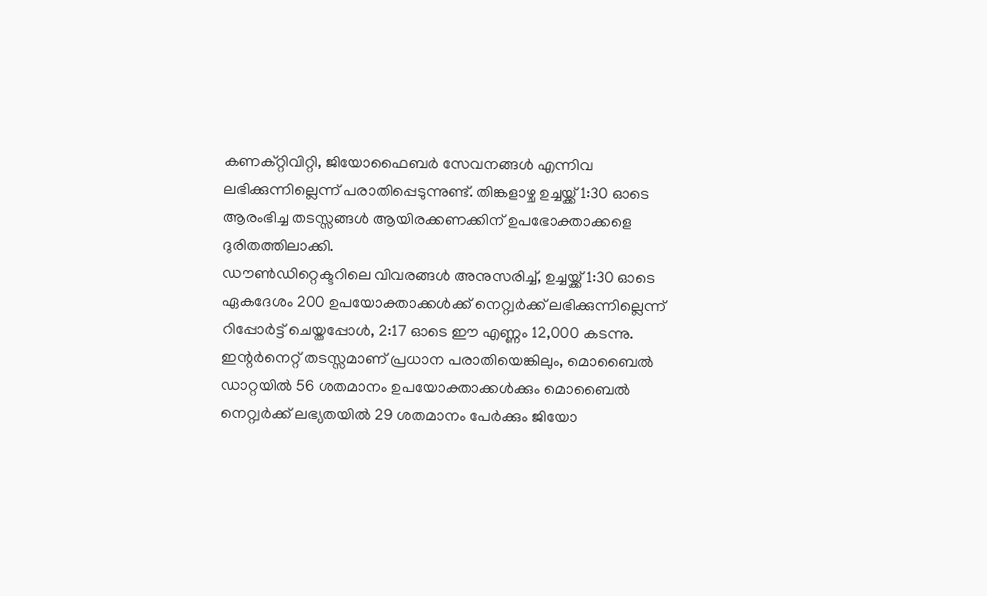കണക്റ്റിവിറ്റി, ജിയോഫൈബർ സേവനങ്ങൾ എന്നിവ ലഭിക്കുന്നില്ലെന്ന് പരാതിപ്പെടുന്നുണ്ട്. തിങ്കളാഴ്ച ഉച്ചയ്ക്ക് 1:30 ഓടെ ആരംഭിച്ച തടസ്സങ്ങൾ ആയിരക്കണക്കിന് ഉപഭോക്താക്കളെ ദുരിതത്തിലാക്കി.
ഡൗൺഡിറ്റെക്ടറിലെ വിവരങ്ങൾ അനുസരിച്ച്, ഉച്ചയ്ക്ക് 1:30 ഓടെ ഏകദേശം 200 ഉപയോക്താക്കൾക്ക് നെറ്റ്വർക്ക് ലഭിക്കുന്നില്ലെന്ന് റിപ്പോർട്ട് ചെയ്തപ്പോൾ, 2:17 ഓടെ ഈ എണ്ണം 12,000 കടന്നു. ഇന്റർനെറ്റ് തടസ്സമാണ് പ്രധാന പരാതിയെങ്കിലും, മൊബൈൽ ഡാറ്റയിൽ 56 ശതമാനം ഉപയോക്താക്കൾക്കും മൊബൈൽ നെറ്റ്വർക്ക് ലഭ്യതയിൽ 29 ശതമാനം പേർക്കും ജിയോ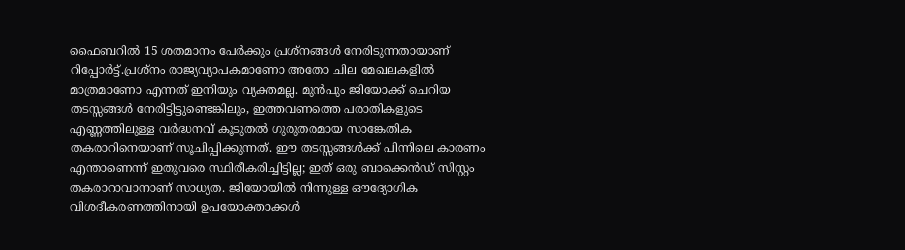ഫൈബറിൽ 15 ശതമാനം പേർക്കും പ്രശ്നങ്ങൾ നേരിടുന്നതായാണ് റിപ്പോർട്ട്.പ്രശ്നം രാജ്യവ്യാപകമാണോ അതോ ചില മേഖലകളിൽ മാത്രമാണോ എന്നത് ഇനിയും വ്യക്തമല്ല. മുൻപും ജിയോക്ക് ചെറിയ തടസ്സങ്ങൾ നേരിട്ടിട്ടുണ്ടെങ്കിലും, ഇത്തവണത്തെ പരാതികളുടെ എണ്ണത്തിലുള്ള വർദ്ധനവ് കൂടുതൽ ഗുരുതരമായ സാങ്കേതിക തകരാറിനെയാണ് സൂചിപ്പിക്കുന്നത്. ഈ തടസ്സങ്ങൾക്ക് പിന്നിലെ കാരണം എന്താണെന്ന് ഇതുവരെ സ്ഥിരീകരിച്ചിട്ടില്ല; ഇത് ഒരു ബാക്കെൻഡ് സിസ്റ്റം തകരാറാവാനാണ് സാധ്യത. ജിയോയിൽ നിന്നുള്ള ഔദ്യോഗിക വിശദീകരണത്തിനായി ഉപയോക്താക്കൾ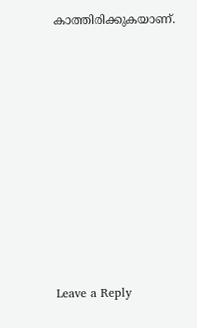കാത്തിരിക്കുകയാണ്.












Leave a Reply